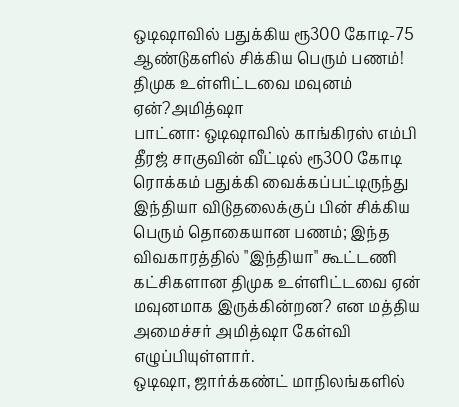ஒடிஷாவில் பதுக்கிய ரூ300 கோடி-75 ஆண்டுகளில் சிக்கிய பெரும் பணம்! திமுக உள்ளிட்டவை மவுனம் ஏன்?அமித்ஷா
பாட்னா: ஒடிஷாவில் காங்கிரஸ் எம்பி தீரஜ் சாகுவின் வீட்டில் ரூ300 கோடி ரொக்கம் பதுக்கி வைக்கப்பட்டிருந்து இந்தியா விடுதலைக்குப் பின் சிக்கிய பெரும் தொகையான பணம்; இந்த விவகாரத்தில் "இந்தியா" கூட்டணி கட்சிகளான திமுக உள்ளிட்டவை ஏன் மவுனமாக இருக்கின்றன? என மத்திய அமைச்சர் அமித்ஷா கேள்வி எழுப்பியுள்ளார்.
ஒடிஷா, ஜார்க்கண்ட் மாநிலங்களில்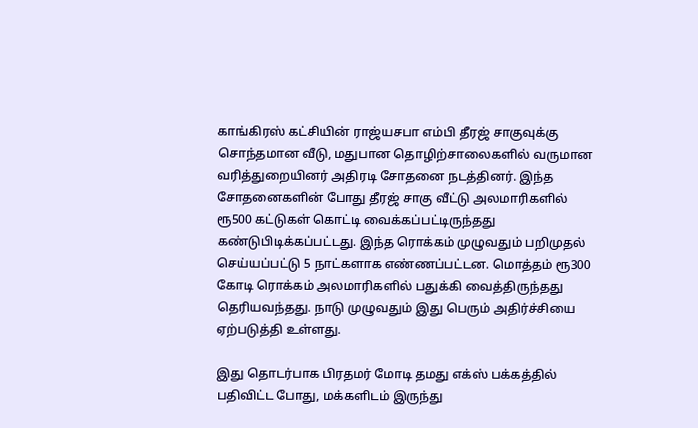காங்கிரஸ் கட்சியின் ராஜ்யசபா எம்பி தீரஜ் சாகுவுக்கு சொந்தமான வீடு, மதுபான தொழிற்சாலைகளில் வருமான வரித்துறையினர் அதிரடி சோதனை நடத்தினர். இந்த சோதனைகளின் போது தீரஜ் சாகு வீட்டு அலமாரிகளில் ரூ500 கட்டுகள் கொட்டி வைக்கப்பட்டிருந்தது கண்டுபிடிக்கப்பட்டது. இந்த ரொக்கம் முழுவதும் பறிமுதல் செய்யப்பட்டு 5 நாட்களாக எண்ணப்பட்டன. மொத்தம் ரூ300 கோடி ரொக்கம் அலமாரிகளில் பதுக்கி வைத்திருந்தது தெரியவந்தது. நாடு முழுவதும் இது பெரும் அதிர்ச்சியை ஏற்படுத்தி உள்ளது.

இது தொடர்பாக பிரதமர் மோடி தமது எக்ஸ் பக்கத்தில் பதிவிட்ட போது, மக்களிடம் இருந்து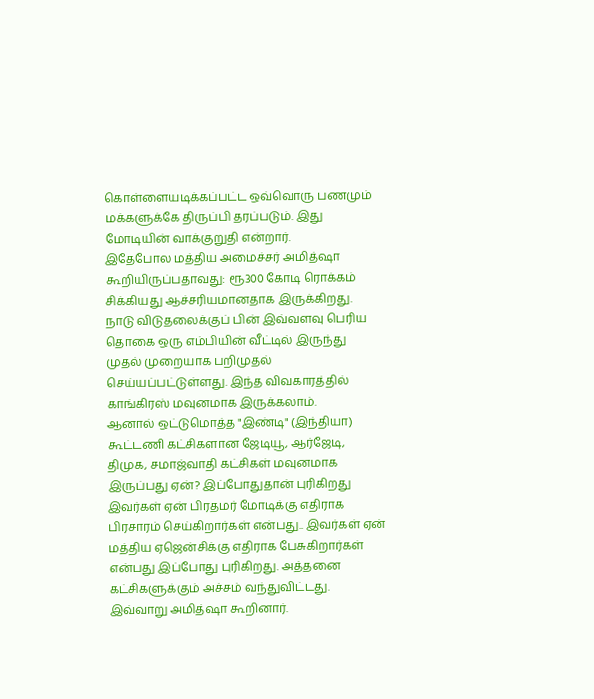கொள்ளையடிக்கப்பட்ட ஒவ்வொரு பணமும் மக்களுக்கே திருப்பி தரப்படும். இது மோடியின் வாக்குறுதி என்றார்.
இதேபோல மத்திய அமைச்சர் அமித்ஷா கூறியிருப்பதாவது: ரூ300 கோடி ரொக்கம் சிக்கியது ஆச்சரியமானதாக இருக்கிறது. நாடு விடுதலைக்குப் பின் இவ்வளவு பெரிய தொகை ஒரு எம்பியின் வீட்டில் இருந்து முதல் முறையாக பறிமுதல் செய்யப்பட்டுள்ளது. இந்த விவகாரத்தில் காங்கிரஸ் மவுனமாக இருக்கலாம்.
ஆனால் ஒட்டுமொத்த "இண்டி" (இந்தியா) கூட்டணி கட்சிகளான ஜேடியூ, ஆர்ஜேடி, திமுக, சமாஜ்வாதி கட்சிகள் மவுனமாக இருப்பது ஏன்? இப்போதுதான் புரிகிறது இவர்கள் ஏன் பிரதமர் மோடிக்கு எதிராக பிரசாரம் செய்கிறார்கள் என்பது.. இவர்கள் ஏன் மத்திய ஏஜென்சிக்கு எதிராக பேசுகிறார்கள் என்பது இப்போது புரிகிறது. அத்தனை கட்சிகளுக்கும் அச்சம் வந்துவிட்டது. இவ்வாறு அமித்ஷா கூறினார்.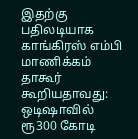இதற்கு பதிலடியாக காங்கிரஸ் எம்பி மாணிக்கம் தாகூர் கூறியதாவது: ஒடிஷாவில் ரூ300 கோடி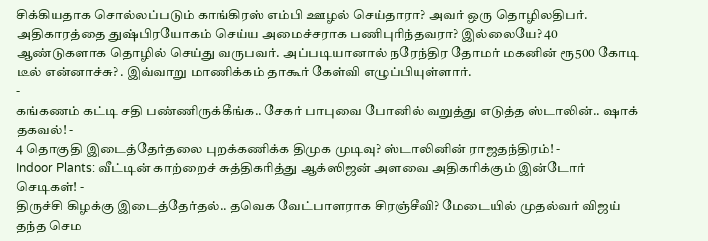சிக்கியதாக சொல்லப்படும் காங்கிரஸ் எம்பி ஊழல் செய்தாரா? அவர் ஒரு தொழிலதிபர். அதிகாரத்தை துஷ்பிரயோகம் செய்ய அமைச்சராக பணிபுரிந்தவரா? இல்லையே? 40 ஆண்டுகளாக தொழில் செய்து வருபவர். அப்படியானால் நரேந்திர தோமர் மகனின் ரூ500 கோடி டீல் என்னாச்சு? . இவ்வாறு மாணிக்கம் தாகூர் கேள்வி எழுப்பியுள்ளார்.
-
கங்கணம் கட்டி சதி பண்ணிருக்கீங்க.. சேகர் பாபுவை போனில் வறுத்து எடுத்த ஸ்டாலின்.. ஷாக் தகவல்! -
4 தொகுதி இடைத்தேர்தலை புறக்கணிக்க திமுக முடிவு? ஸ்டாலினின் ராஜதந்திரம்! -
Indoor Plants: வீட்டின் காற்றைச் சுத்திகரித்து ஆக்ஸிஜன் அளவை அதிகரிக்கும் இன்டோர் செடிகள்! -
திருச்சி கிழக்கு இடைத்தேர்தல்.. தவெக வேட்பாளராக சிரஞ்சீவி? மேடையில் முதல்வர் விஜய் தந்த செம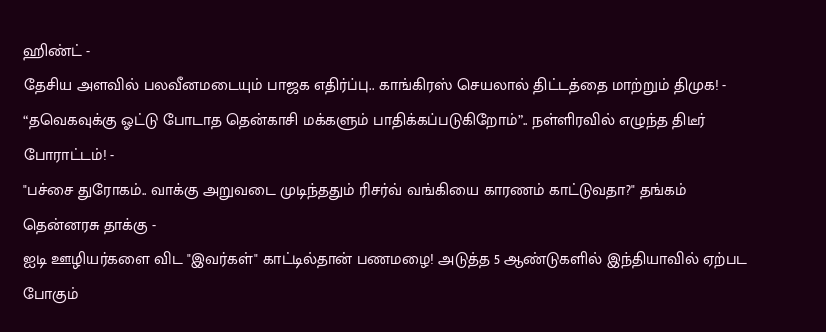ஹிண்ட் -
தேசிய அளவில் பலவீனமடையும் பாஜக எதிர்ப்பு.. காங்கிரஸ் செயலால் திட்டத்தை மாற்றும் திமுக! -
“தவெகவுக்கு ஓட்டு போடாத தென்காசி மக்களும் பாதிக்கப்படுகிறோம்”.. நள்ளிரவில் எழுந்த திடீர் போராட்டம்! -
"பச்சை துரோகம்.. வாக்கு அறுவடை முடிந்ததும் ரிசர்வ் வங்கியை காரணம் காட்டுவதா?" தங்கம் தென்னரசு தாக்கு -
ஐடி ஊழியர்களை விட "இவர்கள்" காட்டில்தான் பணமழை! அடுத்த 5 ஆண்டுகளில் இந்தியாவில் ஏற்பட போகும்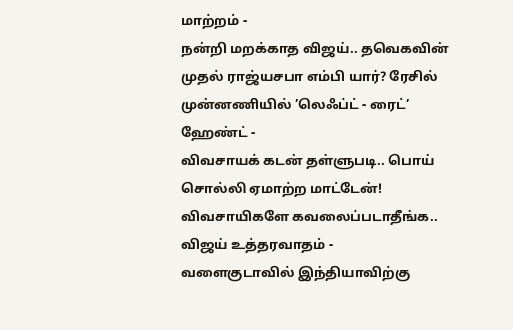மாற்றம் -
நன்றி மறக்காத விஜய்.. தவெகவின் முதல் ராஜ்யசபா எம்பி யார்? ரேசில் முன்னணியில் ’லெஃப்ட் - ரைட்’ ஹேண்ட் -
விவசாயக் கடன் தள்ளுபடி.. பொய் சொல்லி ஏமாற்ற மாட்டேன்! விவசாயிகளே கவலைப்படாதீங்க.. விஜய் உத்தரவாதம் -
வளைகுடாவில் இந்தியாவிற்கு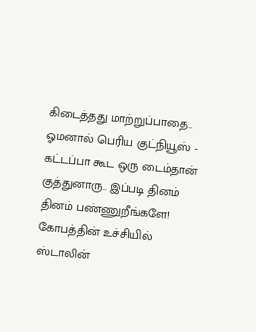கிடைத்தது மாற்றுப்பாதை.. ஓமனால் பெரிய குட்நியூஸ் -
கட்டப்பா கூட ஒரு டைம்தான் குத்துனாரு.. இப்படி தினம் தினம் பண்ணுறீங்களே! கோபத்தின் உச்சியில் ஸ்டாலின்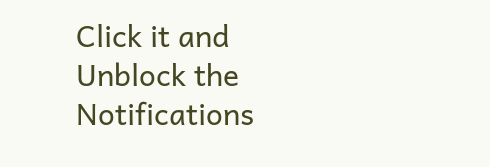Click it and Unblock the Notifications